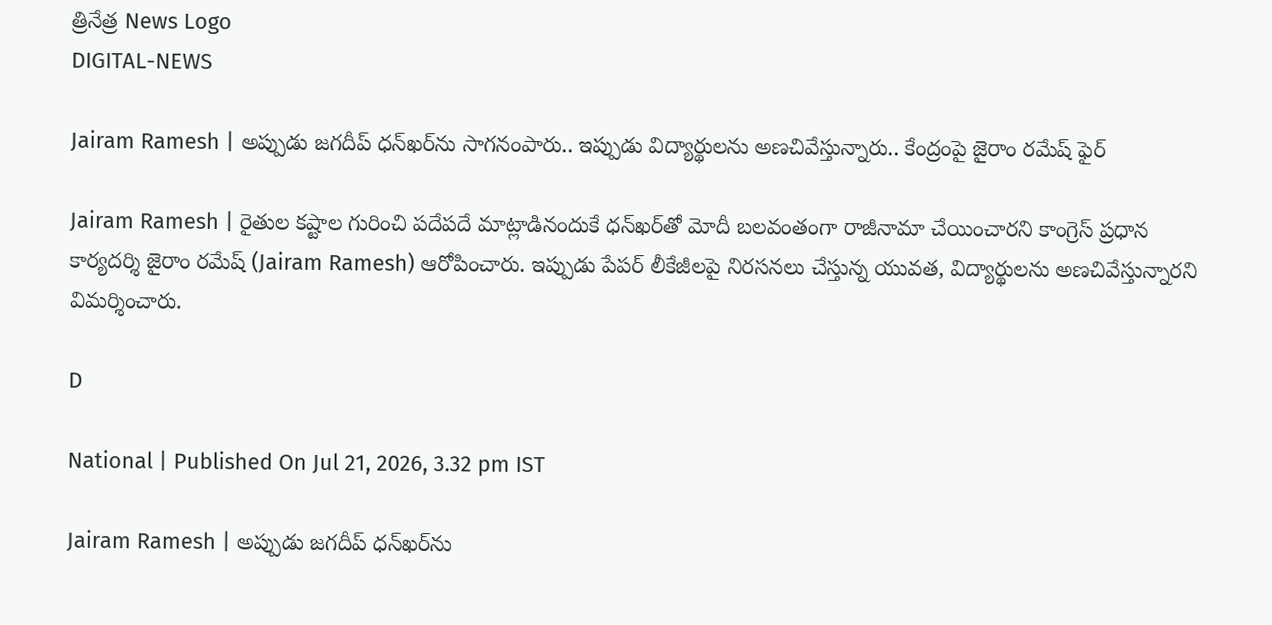త్రినేత్ర News Logo
DIGITAL-NEWS

Jairam Ramesh | అప్పుడు జ‌గ‌దీప్ ధ‌న్‌ఖ‌ర్‌ను సాగ‌నంపారు.. ఇప్పుడు విద్యార్థుల‌ను అణ‌చివేస్తున్నారు.. కేంద్రంపై జైరాం ర‌మేష్ ఫైర్‌

Jairam Ramesh | రైతుల కష్టాల గురించి పదేపదే మాట్లాడినందుకే ధ‌న్‌ఖ‌ర్‌తో మోదీ బ‌ల‌వంతంగా రాజీనామా చేయించార‌ని కాంగ్రెస్ ప్రధాన కార్యదర్శి జైరాం రమేష్ (Jairam Ramesh) ఆరోపించారు. ఇప్పుడు పేపర్ లీకేజీలపై నిరసనలు చేస్తున్న యువత, విద్యార్థులను అణచివేస్తున్నారని విమ‌ర్శించారు.

D

National | Published On Jul 21, 2026, 3.32 pm IST

Jairam Ramesh | అప్పుడు జ‌గ‌దీప్ ధ‌న్‌ఖ‌ర్‌ను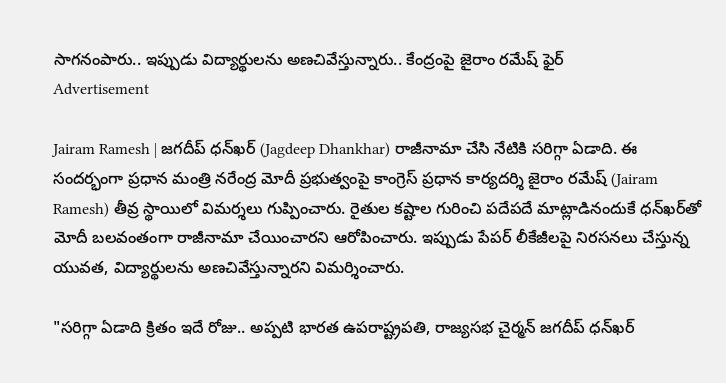సాగ‌నంపారు.. ఇప్పుడు విద్యార్థుల‌ను అణ‌చివేస్తున్నారు.. కేంద్రంపై జైరాం ర‌మేష్ ఫైర్‌
Advertisement

Jairam Ramesh | జ‌గ‌దీప్ ధ‌న్‌ఖ‌ర్ (Jagdeep Dhankhar) రాజీనామా చేసి నేటికి స‌రిగ్గా ఏడాది. ఈ సంద‌ర్భంగా ప్ర‌ధాన మంత్రి న‌రేంద్ర మోదీ ప్ర‌భుత్వంపై కాంగ్రెస్ ప్రధాన కార్యదర్శి జైరాం రమేష్ (Jairam Ramesh) తీవ్ర స్థాయిలో విమ‌ర్శ‌లు గుప్పించారు. రైతుల కష్టాల గురించి పదేపదే మాట్లాడినందుకే ధ‌న్‌ఖ‌ర్‌తో మోదీ బ‌ల‌వంతంగా రాజీనామా చేయించార‌ని ఆరోపించారు. ఇప్పుడు పేపర్ లీకేజీలపై నిరసనలు చేస్తున్న యువత, విద్యార్థులను అణచివేస్తున్నారని విమ‌ర్శించారు.

"స‌రిగ్గా ఏడాది క్రితం ఇదే రోజు.. అప్ప‌టి భార‌త ఉప‌రాష్ట్ర‌ప‌తి, రాజ్య‌స‌భ చైర్మ‌న్ జ‌గ‌దీప్ ధ‌న్‌ఖ‌ర్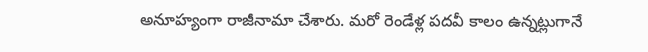అనూహ్యంగా రాజీనామా చేశారు. మ‌రో రెండేళ్ల ప‌ద‌వీ కాలం ఉన్న‌ట్లుగానే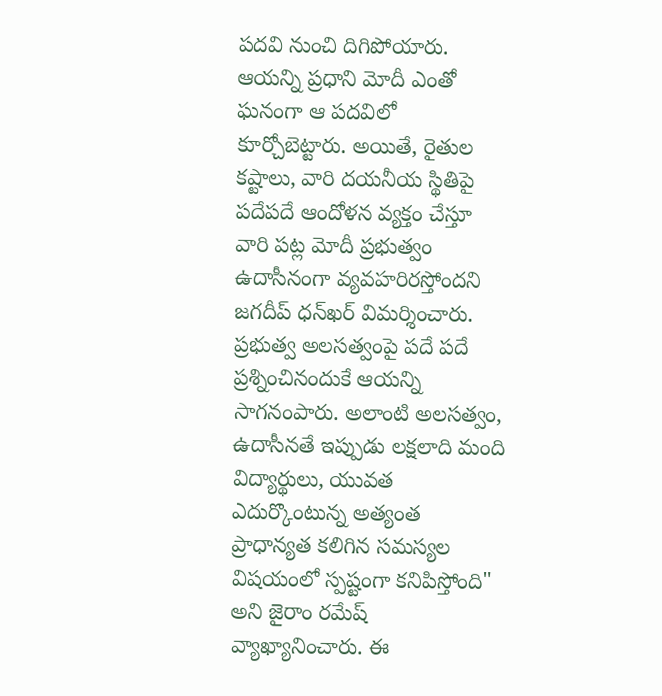ప‌ద‌వి నుంచి దిగిపోయారు. ఆయ‌న్ని ప్ర‌ధాని మోదీ ఎంతో ఘ‌నంగా ఆ ప‌ద‌విలో కూర్చోబెట్టారు. అయితే, రైతుల క‌ష్టాలు, వారి ద‌య‌నీయ స్థితిపై ప‌దేప‌దే ఆందోళ‌న వ్య‌క్తం చేస్తూ వారి ప‌ట్ల మోదీ ప్ర‌భుత్వం ఉదాసీనంగా వ్య‌వ‌హరిర‌స్తోంద‌ని జ‌గ‌దీప్ ధ‌న్‌ఖ‌ర్ విమ‌ర్శించారు. ప్ర‌భుత్వ అల‌సత్వంపై ప‌దే ప‌దే ప్ర‌శ్నించినందుకే ఆయ‌న్ని సాగ‌నంపారు. అలాంటి అల‌స‌త్వం, ఉదాసీన‌తే ఇప్పుడు ల‌క్ష‌లాది మంది విద్యార్థులు, యువ‌త ఎదుర్కొంటున్న అత్యంత ప్రాధాన్యత కలిగిన సమస్యల విషయంలో స్పష్టంగా కనిపిస్తోంది" అని జైరాం ర‌మేష్ వ్యాఖ్యానించారు. ఈ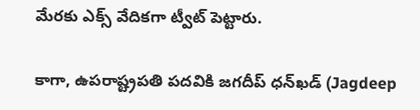మేర‌కు ఎక్స్ వేదిక‌గా ట్వీట్ పెట్టారు.

కాగా, ఉపరాష్ట్రపతి పదవికి జగదీప్‌ ధన్‌ఖడ్‌ (Jagdeep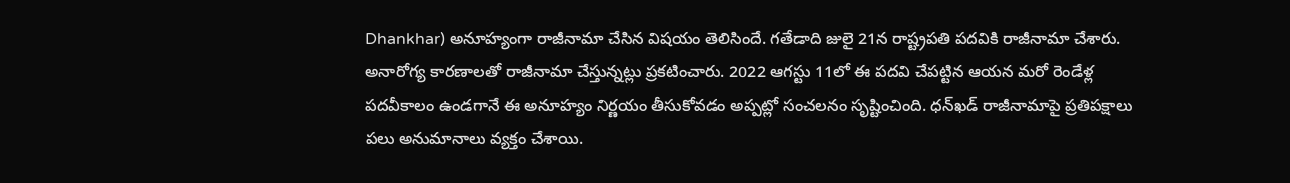Dhankhar) అనూహ్యంగా రాజీనామా చేసిన విషయం తెలిసిందే. గ‌తేడాది జులై 21న రాష్ట్ర‌ప‌తి ప‌ద‌వికి రాజీనామా చేశారు. అనారోగ్య కార‌ణాల‌తో రాజీనామా చేస్తున్న‌ట్లు ప్ర‌క‌టించారు. 2022 ఆగస్టు 11లో ఈ ప‌ద‌వి చేప‌ట్టిన ఆయ‌న‌ మ‌రో రెండేళ్ల ప‌ద‌వీకాలం ఉండ‌గానే ఈ అనూహ్యం నిర్ణ‌యం తీసుకోవ‌డం అప్ప‌ట్లో సంచ‌ల‌నం సృష్టించింది. ధన్‌ఖడ్‌ రాజీనామాపై ప్రతిపక్షాలు పలు అనుమానాలు వ్యక్తం చేశాయి.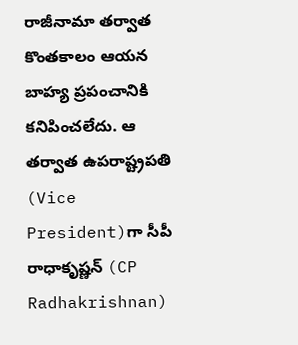రాజీనామా త‌ర్వాత కొంత‌కాలం ఆయ‌న బాహ్య ప్ర‌పంచానికి క‌నిపించ‌లేదు. ఆ త‌ర్వాత ఉపరాష్ట్రపతి (Vice President)గా సీపీ రాధాకృష్ణన్‌ (CP Radhakrishnan)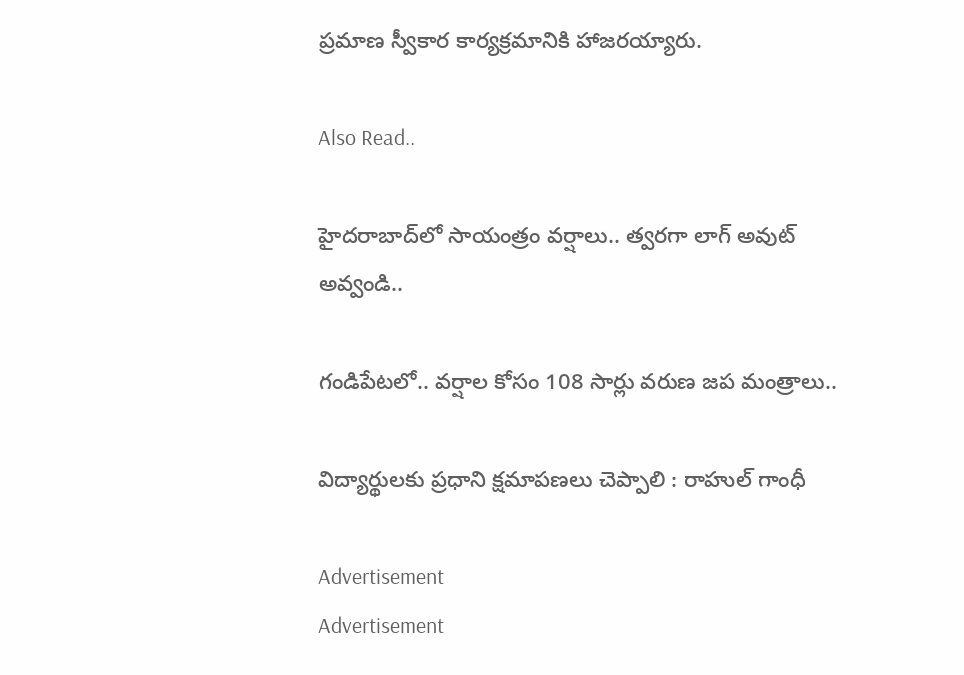ప్రమాణ స్వీకార కార్యక్రమానికి హాజరయ్యారు.

Also Read..

హైద‌రాబాద్‌లో సాయంత్రం వ‌ర్షాలు.. త్వ‌ర‌గా లాగ్ అవుట్ అవ్వండి..

గండిపేట‌లో.. వ‌ర్షాల కోసం 108 సార్లు వ‌రుణ జ‌ప మంత్రాలు..

విద్యార్థుల‌కు ప్ర‌ధాని క్ష‌మాప‌ణ‌లు చెప్పాలి : రాహుల్ గాంధీ

Advertisement
Advertisement